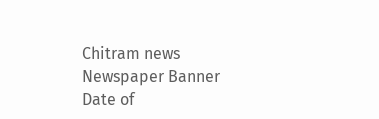Chitram news
Newspaper Banner
Date of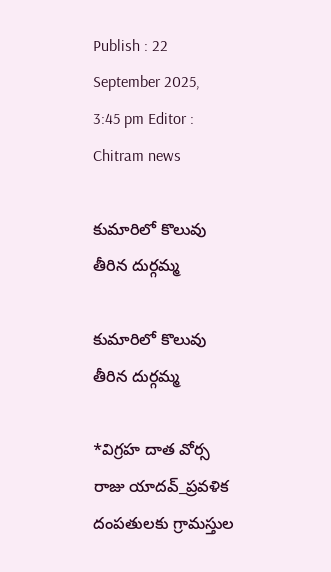Publish : 22 September 2025, 3:45 pm Editor : Chitram news

కుమారిలో కొలువు తీరిన దుర్గమ్మ

కుమారిలో కొలువు తీరిన దుర్గమ్మ

*విగ్రహ దాత వోర్స రాజు యాదవ్_ప్రవళిక దంపతులకు గ్రామస్తుల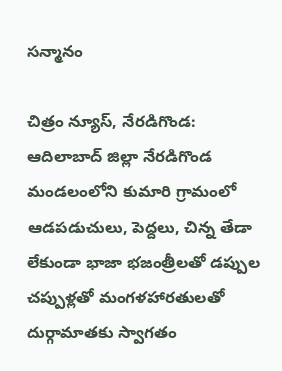సన్మానం

చిత్రం న్యూస్, నేరడిగొండ:  ఆదిలాబాద్ జిల్లా నేరడిగొండ మండలంలోని కుమారి గ్రామంలో ఆడపడుచులు, పెద్దలు, చిన్న తేడా లేకుండా భాజా భజంత్రీలతో డప్పుల చప్పుళ్లతో మంగళహారతులతో దుర్గామాతకు స్వాగతం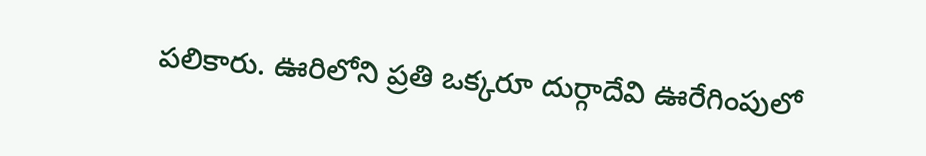పలికారు. ఊరిలోని ప్రతి ఒక్కరూ దుర్గాదేవి ఊరేగింపులో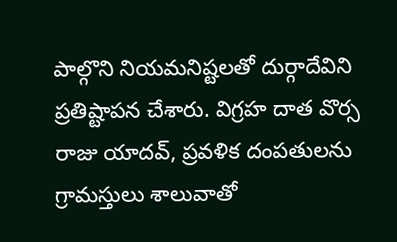పాల్గొని నియమనిష్టలతో దుర్గాదేవిని ప్రతిష్టాపన చేశారు. విగ్రహ దాత వొర్స రాజు యాదవ్, ప్రవళిక దంపతులను గ్రామస్తులు శాలువాతో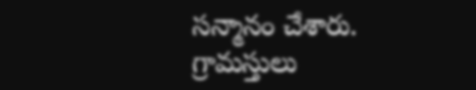సన్మానం చేశారు.  గ్రామస్తులు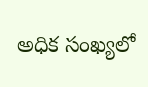అధిక సంఖ్యలో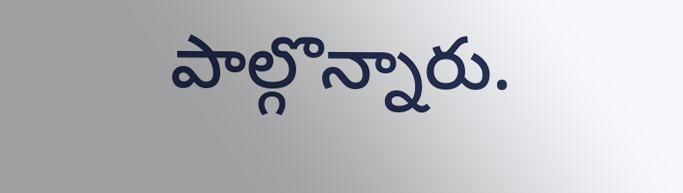పాల్గొన్నారు.